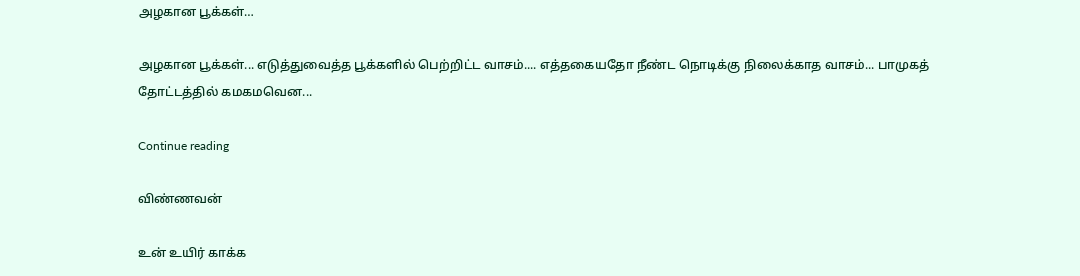அழகான பூக்கள்…

அழகான பூக்கள்... எடுத்துவைத்த பூக்களில் பெற்றிட்ட வாசம்.... எத்தகையதோ நீண்ட நொடிக்கு நிலைக்காத வாசம்... பாமுகத் தோட்டத்தில் கமகமவென...

Continue reading

விண்ணவன்

உன் உயிர் காக்க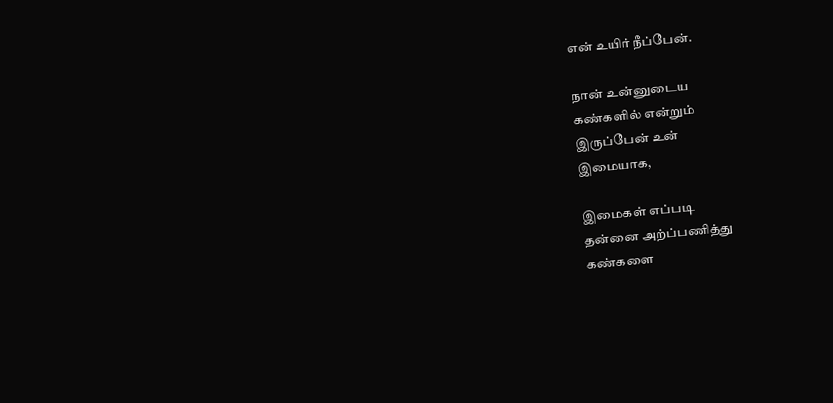என் உயிர் நீப்பேன்.

நான் உன்னுடைய
கண்களில் என்றும்
இருப்பேன் உன்
இமையாக,

இமைகள் எப்படி
தன்னை அற்ப்பணித்து
கண்களை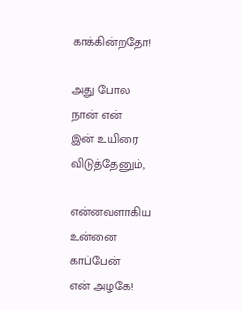காக்கின்றதோ!

அது போல
நான் என்
இன் உயிரை
விடுத்தேனும்,

என்னவளாகிய
உன்னை
காப்பேன்
என் அழகே!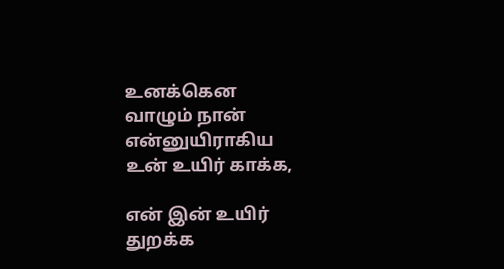உனக்கென
வாழும் நான்
என்னுயிராகிய
உன் உயிர் காக்க,

என் இன் உயிர்
துறக்க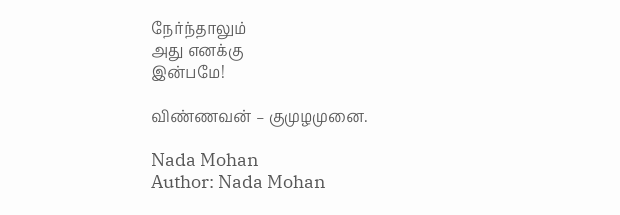நேர்ந்தாலும்
அது எனக்கு
இன்பமே!

விண்ணவன் – குமுழமுனை.

Nada Mohan
Author: Nada Mohan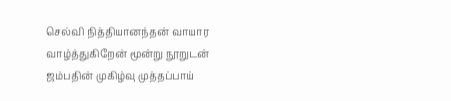செல்வி நித்தியானந்தன் வாயார வாழ்த்துகிறேன் மூன்று நூறுடன் ஜம்பதின் முகிழ்வு முத்தப்பாய்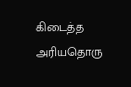கிடைத்த அரியதொரு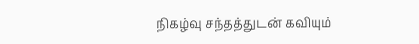நிகழ்வு சந்தத்துடன் கவியும்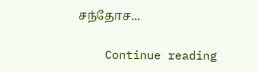சந்தோச...

    Continue reading